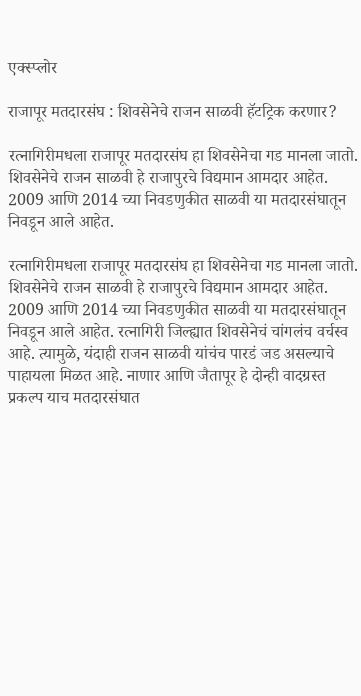एक्स्प्लोर

राजापूर मतदारसंघ : शिवसेनेचे राजन साळवी हॅटट्रिक करणार?

रत्नागिरीमधला राजापूर मतदारसंघ हा शिवसेनेचा गड मानला जातो. शिवसेनेचे राजन साळवी हे राजापुरचे विद्यमान आमदार आहेत. 2009 आणि 2014 च्या निवडणुकीत साळवी या मतदारसंघातून निवडून आले आहेत.

रत्नागिरीमधला राजापूर मतदारसंघ हा शिवसेनेचा गड मानला जातो. शिवसेनेचे राजन साळवी हे राजापुरचे विद्यमान आमदार आहेत. 2009 आणि 2014 च्या निवडणुकीत साळवी या मतदारसंघातून निवडून आले आहेत. रत्नागिरी जिल्ह्यात शिवसेनेचं चांगलंच वर्चस्व आहे. त्यामुळे, यंदाही राजन साळवी यांचंच पारडं जड असल्याचे पाहायला मिळत आहे. नाणार आणि जैतापूर हे दोन्ही वादग्रस्त प्रकल्प याच मतदारसंघात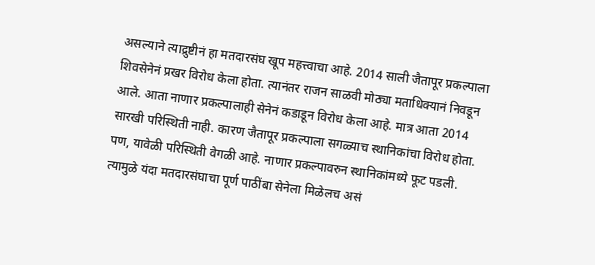असल्याने त्याद्रुष्टीनं हा मतदारसंघ खूप महत्त्वाचा आहे. 2014 साली जैतापूर प्रकल्पाला शिवसेनेनं प्रखर विरोध केला होता. त्यानंतर राजन साळवी मोठ्या मताधिक्यानं निवडून आले. आता नाणार प्रकल्पालाही सेनेनं कडाडून विरोध केला आहे. मात्र आता 2014 सारखी परिस्थिती नाही. कारण जैतापूर प्रकल्पाला सगळ्याच स्थानिकांचा विरोध होता. पण, यावेळी परिस्थिती वेगळी आहे. नाणार प्रकल्पावरुन स्थानिकांमध्ये फूट पडली. त्यामुळे यंदा मतदारसंघाचा पूर्ण पाठींबा सेनेला मिळेलच असं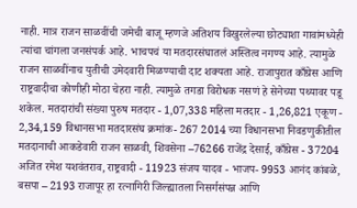नाही. मात्र राजन साळवींची जमेची बाजू म्हणजे अतिशय विखुरलेल्या छोट्याशा गावांमध्येही त्यांचा चांगला जनसंपर्क आहे. भाचपचं या मतदारसंघातलं अस्तित्व नगण्य आहे. त्यामुळे राजन साळवींनाच युतीची उमेदवारी मिळण्याची दाट शक्यता आहे. राजापुरात काँग्रेस आणि राष्ट्रवादीचा कोणीही मोठा चेहरा नाही. त्यामुळे तगडा विरोधक नसणं हे सेनेच्या पथ्यावर पडू शकेल. मतदारांची संख्या पुरुष मतदार - 1,07,338 महिला मतदार - 1,26,821 एकूण - 2,34,159 विधानसभा मतदारसंघ क्रमांक- 267 2014 च्या विधानसभा निवडणुकीतील मतदानाची आकडेवारी राजन साळवी, शिवसेना –76266 राजेंद्र देसाई, काँग्रेस - 37204 अजित रमेश यशवंतराव, राष्ट्रवादी - 11923 संजय यादव - भाजप- 9953 आनंद कांबळे, बसपा – 2193 राजापूर हा रत्नागिरी जिल्ह्यातला निसर्गसंपन्न आणि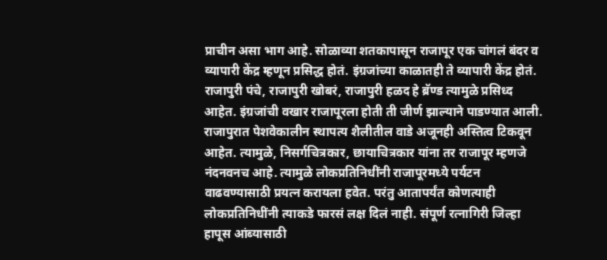प्राचीन असा भाग आहे. सोळाव्या शतकापासून राजापूर एक चांगलं बंदर व व्यापारी केंद्र म्हणून प्रसिद्ध होतं. इंग्रजांच्या काळातही ते व्यापारी केंद्र होतं. राजापुरी पंचे, राजापुरी खोबरं, राजापुरी हळद हे ब्रॅण्ड त्यामुळे प्रसिध्द आहेत. इंग्रजांची वखार राजापूरला होती ती जीर्ण झाल्याने पाडण्यात आली. राजापुरात पेशवेकालीन स्थापत्य शैलीतील वाडे अजूनही अस्तित्व टिकवून आहेत. त्यामुळे, निसर्गचित्रकार, छायाचित्रकार यांना तर राजापूर म्हणजे नंदनवनच आहे. त्यामुळे लोकप्रतिनिधींनी राजापूरमध्ये पर्यटन वाढवण्यासाठी प्रयत्न करायला हवेत. परंतु आतापर्यंत कोणत्याही लोकप्रतिनिधींनी त्याकडे फारसं लक्ष दिलं नाही. संपूर्ण रत्नागिरी जिल्हा हापूस आंब्यासाठी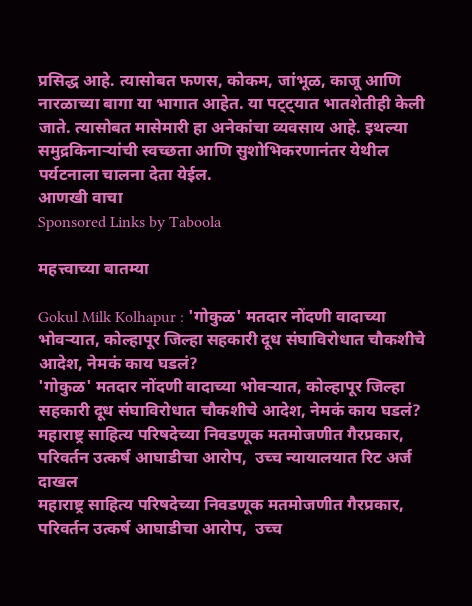प्रसिद्ध आहे. त्यासोबत फणस, कोकम, जांभूळ, काजू आणि नारळाच्या बागा या भागात आहेत. या पट्ट्यात भातशेतीही केली जाते. त्यासोबत मासेमारी हा अनेकांचा व्यवसाय आहे. इथल्या समुद्रकिनाऱ्यांची स्वच्छता आणि सुशोभिकरणानंतर येथील पर्यटनाला चालना देता येईल.
आणखी वाचा
Sponsored Links by Taboola

महत्त्वाच्या बातम्या

Gokul Milk Kolhapur : 'गोकुळ' मतदार नोंदणी वादाच्या भोवऱ्यात, कोल्हापूर जिल्हा सहकारी दूध संघाविरोधात चौकशीचे आदेश, नेमकं काय घडलं?
'गोकुळ' मतदार नोंदणी वादाच्या भोवऱ्यात, कोल्हापूर जिल्हा सहकारी दूध संघाविरोधात चौकशीचे आदेश, नेमकं काय घडलं?
महाराष्ट्र साहित्य परिषदेच्या निवडणूक मतमोजणीत गैरप्रकार, परिवर्तन उत्कर्ष आघाडीचा आरोप,  उच्च न्यायालयात रिट अर्ज दाखल
महाराष्ट्र साहित्य परिषदेच्या निवडणूक मतमोजणीत गैरप्रकार, परिवर्तन उत्कर्ष आघाडीचा आरोप,  उच्च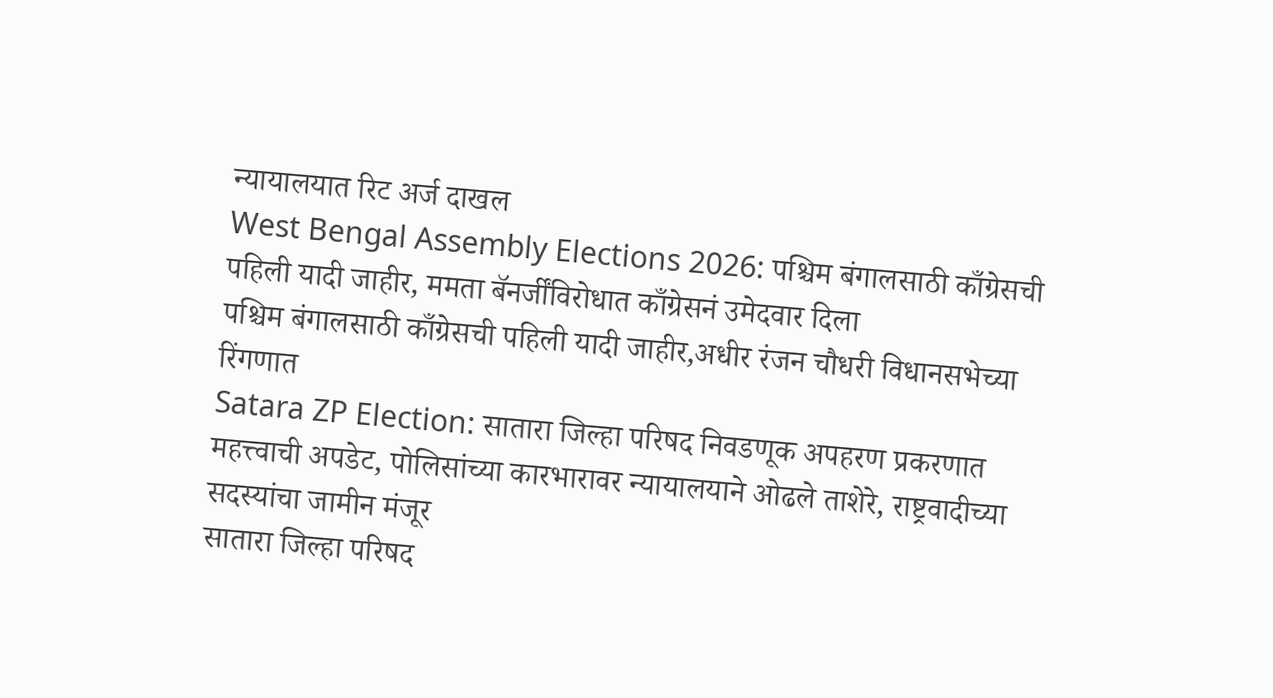न्यायालयात रिट अर्ज दाखल
West Bengal Assembly Elections 2026: पश्चिम बंगालसाठी काँग्रेसची पहिली यादी जाहीर, ममता बॅनर्जींविरोधात काँग्रेसनं उमेदवार दिला
पश्चिम बंगालसाठी काँग्रेसची पहिली यादी जाहीर,अधीर रंजन चौधरी विधानसभेच्या रिंगणात
Satara ZP Election: सातारा जिल्हा परिषद निवडणूक अपहरण प्रकरणात महत्त्वाची अपडेट, पोलिसांच्या कारभारावर न्यायालयाने ओढले ताशेरे, राष्ट्रवादीच्या सदस्यांचा जामीन मंजूर
सातारा जिल्हा परिषद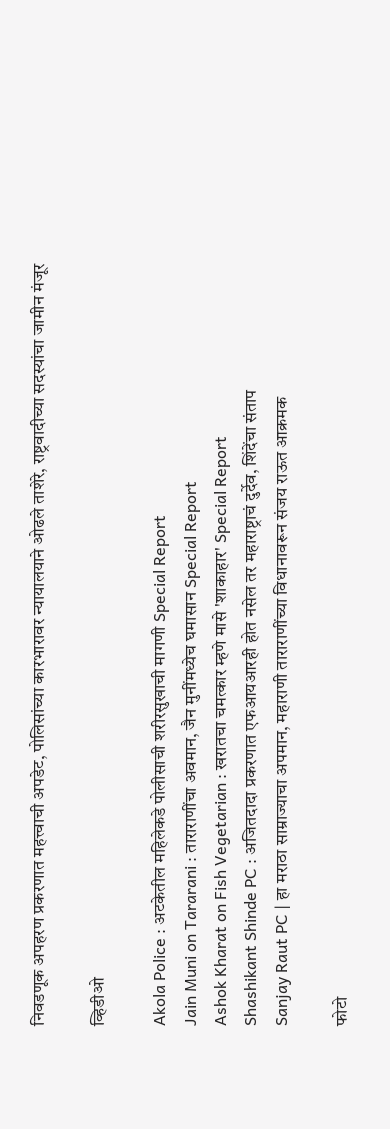निवडणूक अपहरण प्रकरणात महत्त्वाची अपडेट, पोलिसांच्या कारभारावर न्यायालयाने ओढले ताशेरे, राष्ट्रवादीच्या सदस्यांचा जामीन मंजूर

व्हिडीओ

Akola Police : अटकेतील महिलेकडे पोलीसाची शरीरसुखाची मागणी Special Report
Jain Muni on Tararani : ताराराणींचा अवमान, जैन मुनींमध्येच घमासान Special Report
Ashok Kharat on Fish Vegetarian : खरातचा चमत्कार म्हणे मासे 'शाकाहार' Special Report
Shashikant Shinde PC : अजितदादा प्रकरणात एफआयआरही होत नसेल तर महाराष्ट्राचं दुर्देव, शिंदेंचा संताप
Sanjay Raut PC | हा मराठा साम्राज्याचा अपमान, महाराणी ताराराणींच्या विधानावरून संजय राऊत आक्रमक

फोटो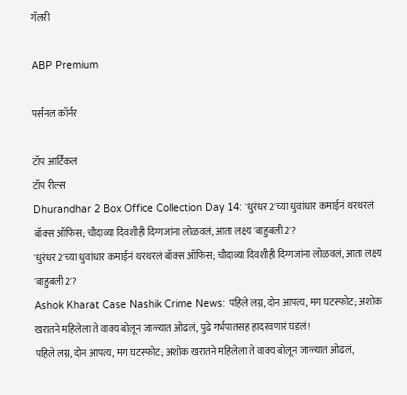गॅलरी

ABP Premium

पर्सनल कॉर्नर

टॉप आर्टिकल
टॉप रील्स
Dhurandhar 2 Box Office Collection Day 14: 'धुरंधर 2'च्या धुवांधार कमाईनं थरथरलं बॉक्स ऑफिस; चौदाव्या दिवशीही दिग्गजांना लोळवलं, आता लक्ष्य 'बाहुबली 2'?
'धुरंधर 2'च्या धुवांधार कमाईनं थरथरलं बॉक्स ऑफिस; चौदाव्या दिवशीही दिग्गजांना लोळवलं, आता लक्ष्य 'बाहुबली 2'?
Ashok Kharat Case Nashik Crime News: पहिले लग्न, दोन आपत्य, मग घटस्फोट; अशोक खरातने महिलेला ते वाक्य बोलून जाळ्यात ओढलं, पुढे गर्भपातसह हादरवणारं घडलं!
पहिले लग्न, दोन आपत्य, मग घटस्फोट; अशोक खरातने महिलेला ते वाक्य बोलून जाळ्यात ओढलं,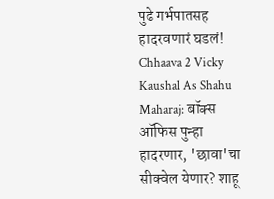पुढे गर्भपातसह हादरवणारं घडलं!
Chhaava 2 Vicky Kaushal As Shahu Maharaj: बॉक्स ऑफिस पुन्हा हादरणार, 'छावा'चा सीक्वेल येणार? शाहू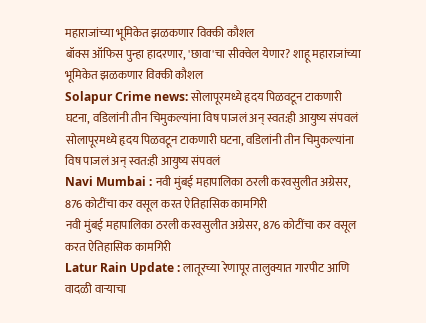महाराजांच्या भूमिकेत झळकणार विक्की कौशल
बॉक्स ऑफिस पुन्हा हादरणार, 'छावा'चा सीक्वेल येणार? शाहू महाराजांच्या भूमिकेत झळकणार विक्की कौशल
Solapur Crime news: सोलापूरमध्ये हृदय पिळवटून टाकणारी घटना, वडिलांनी तीन चिमुकल्यांना विष पाजलं अन् स्वत:ही आयुष्य संपवलं
सोलापूरमध्ये हृदय पिळवटून टाकणारी घटना, वडिलांनी तीन चिमुकल्यांना विष पाजलं अन् स्वत:ही आयुष्य संपवलं
Navi Mumbai : नवी मुंबई महापालिका ठरली करवसुलीत अग्रेसर, 876 कोटींचा कर वसूल करत ऐतिहासिक कामगिरी
नवी मुंबई महापालिका ठरली करवसुलीत अग्रेसर, 876 कोटींचा कर वसूल करत ऐतिहासिक कामगिरी
Latur Rain Update : लातूरच्या रेणापूर तालुक्यात गारपीट आणि वादळी वाऱ्याचा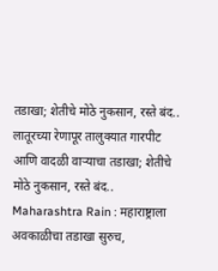तडाखा; शेतीचे मोठे नुकसान, रस्ते बंद..
लातूरच्या रेणापूर तालुक्यात गारपीट आणि वादळी वाऱ्याचा तडाखा; शेतीचे मोठे नुकसान, रस्ते बंद..
Maharashtra Rain : महाराष्ट्राला अवकाळीचा तडाखा सुरुच,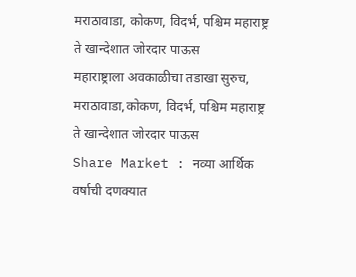मराठावाडा, कोकण, विदर्भ, पश्चिम महाराष्ट्र ते खान्देशात जोरदार पाऊस
महाराष्ट्राला अवकाळीचा तडाखा सुरुच, मराठावाडा,कोकण, विदर्भ, पश्चिम महाराष्ट्र ते खान्देशात जोरदार पाऊस
Share Market : नव्या आर्थिक वर्षाची दणक्यात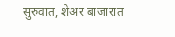सुरुवात, शेअर बाजारात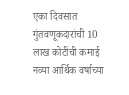एका दिवसात गुंतवणूकदारांची 10 लाख कोटींची कमाई
नव्या आर्थिक वर्षाच्या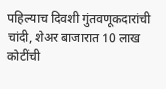पहिल्याच दिवशी गुंतवणूकदारांची चांदी, शेअर बाजारात 10 लाख कोटींची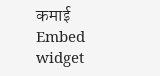कमाई
Embed widget